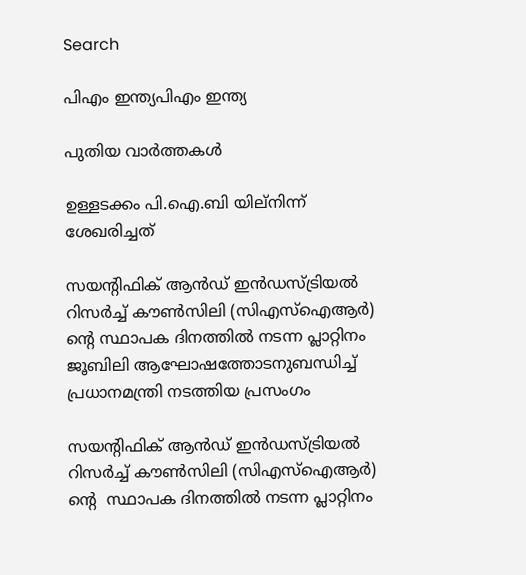Search

പിഎം ഇന്ത്യപിഎം ഇന്ത്യ

പുതിയ വാർത്തകൾ

ഉള്ളടക്കം പി.ഐ.ബി യില്നിന്ന് ശേഖരിച്ചത്

സയന്റിഫിക് ആന്‍ഡ് ഇന്‍ഡസ്ട്രിയല്‍ റിസര്‍ച്ച് കൗണ്‍സിലി (സിഎസ്‌ഐആര്‍) ന്റെ സ്ഥാപക ദിനത്തില്‍ നടന്ന പ്ലാറ്റിനം ജൂബിലി ആഘോഷത്തോടനുബന്ധിച്ച് പ്രധാനമന്ത്രി നടത്തിയ പ്രസംഗം

സയന്റിഫിക് ആന്‍ഡ് ഇന്‍ഡസ്ട്രിയല്‍ റിസര്‍ച്ച് കൗണ്‍സിലി (സിഎസ്‌ഐആര്‍) ന്റെ  സ്ഥാപക ദിനത്തില്‍ നടന്ന പ്ലാറ്റിനം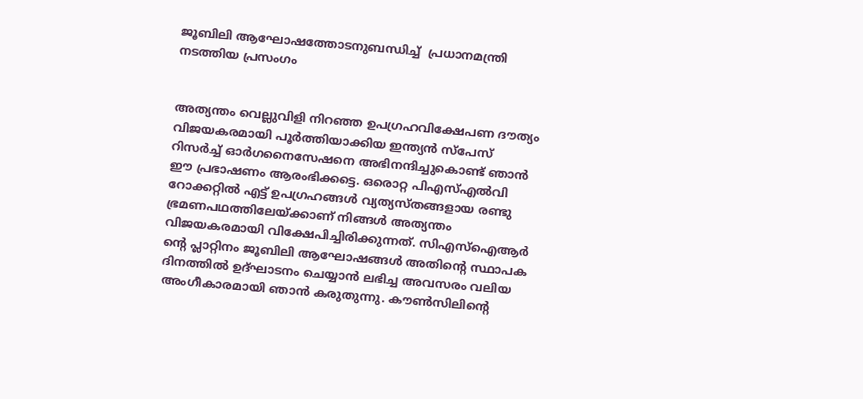ജൂബിലി ആഘോഷത്തോടനുബന്ധിച്ച്  പ്രധാനമന്ത്രി നടത്തിയ പ്രസംഗം


അത്യന്തം വെല്ലുവിളി നിറഞ്ഞ ഉപഗ്രഹവിക്ഷേപണ ദൗത്യം വിജയകരമായി പൂര്‍ത്തിയാക്കിയ ഇന്ത്യന്‍ സ്‌പേസ് റിസര്‍ച്ച് ഓര്‍ഗനൈസേഷനെ അഭിനന്ദിച്ചുകൊണ്ട് ഞാന്‍ ഈ പ്രഭാഷണം ആരംഭിക്കട്ടെ. ഒരൊറ്റ പിഎസ്എല്‍വി റോക്കറ്റില്‍ എട്ട് ഉപഗ്രഹങ്ങള്‍ വ്യത്യസ്തങ്ങളായ രണ്ടു ഭ്രമണപഥത്തിലേയ്ക്കാണ് നിങ്ങള്‍ അത്യന്തം വിജയകരമായി വിക്ഷേപിച്ചിരിക്കുന്നത്. സിഎസ്‌ഐആര്‍ ന്റെ പ്ലാറ്റിനം ജൂബിലി ആഘോഷങ്ങള്‍ അതിന്റെ സ്ഥാപക ദിനത്തില്‍ ഉദ്ഘാടനം ചെയ്യാന്‍ ലഭിച്ച അവസരം വലിയ അംഗീകാരമായി ഞാന്‍ കരുതുന്നു. കൗണ്‍സിലിന്റെ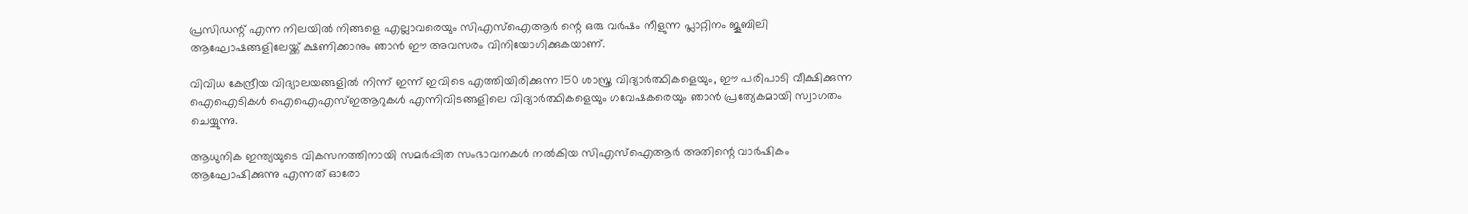പ്രസിഡന്റ് എന്ന നിലയില്‍ നിങ്ങളെ എല്ലാവരെയും സിഎസ്‌ഐആര്‍ ന്റെ ഒരു വര്‍ഷം നീളുന്ന പ്ലാറ്റിനം ജൂബിലി ആഘോഷങ്ങളിലേയ്ക്ക് ക്ഷണിക്കാനും ഞാന്‍ ഈ അവസരം വിനിയോഗിക്കുകയാണ്.

വിവിധ കേന്ദ്രീയ വിദ്യാലയങ്ങളില്‍ നിന്ന് ഇന്ന് ഇവിടെ എത്തിയിരിക്കുന്ന 150 ശാസ്ത്ര വിദ്യാര്‍ത്ഥികളെയും, ഈ പരിപാടി വീക്ഷിക്കുന്ന ഐഐടികള്‍ ഐഐഎസ്ഇആറുകള്‍ എന്നിവിടങ്ങളിലെ വിദ്യാര്‍ത്ഥികളെയും ഗവേഷകരെയും ഞാന്‍ പ്രത്യേകമായി സ്വാഗതം ചെയ്യുന്നു.

ആധുനിക ഇന്ത്യയുടെ വികസനത്തിനായി സമര്‍പ്പിത സംഭാവനകള്‍ നല്‍കിയ സിഎസ്‌ഐആര്‍ അതിന്റെ വാര്‍ഷികം ആഘോഷിക്കുന്നു എന്നത് ഓരോ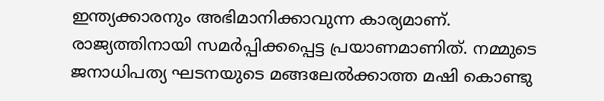ഇന്ത്യക്കാരനും അഭിമാനിക്കാവുന്ന കാര്യമാണ്. രാജ്യത്തിനായി സമര്‍പ്പിക്കപ്പെട്ട പ്രയാണമാണിത്. നമ്മുടെ ജനാധിപത്യ ഘടനയുടെ മങ്ങലേല്‍ക്കാത്ത മഷി കൊണ്ടു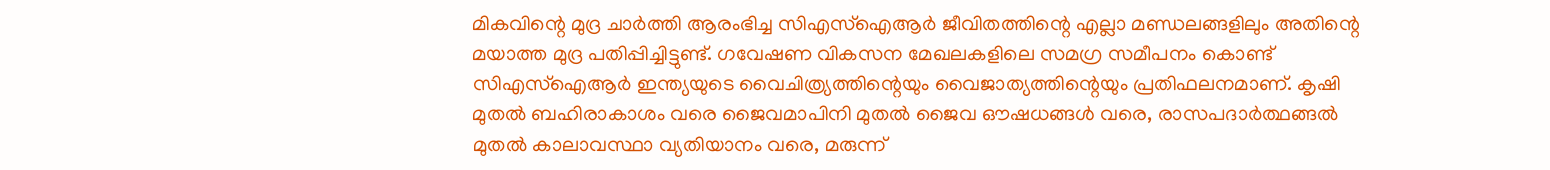മികവിന്റെ മുദ്ര ചാര്‍ത്തി ആരംഭിച്ച സിഎസ്‌ഐആര്‍ ജീവിതത്തിന്റെ എല്ലാ മണ്ഡലങ്ങളിലും അതിന്റെ മയാത്ത മുദ്ര പതിപ്പിച്ചിട്ടുണ്ട്. ഗവേഷണ വികസന മേഖലകളിലെ സമഗ്ര സമീപനം കൊണ്ട് സിഎസ്‌ഐആര്‍ ഇന്ത്യയുടെ വൈചിത്ര്യത്തിന്റെയും വൈജാത്യത്തിന്റെയും പ്രതിഫലനമാണ്. കൃഷി മുതല്‍ ബഹിരാകാശം വരെ ജൈവമാപിനി മുതല്‍ ജൈവ ഔഷധങ്ങള്‍ വരെ, രാസപദാര്‍ത്ഥങ്ങല്‍ മുതല്‍ കാലാവസ്ഥാ വ്യതിയാനം വരെ, മരുന്ന്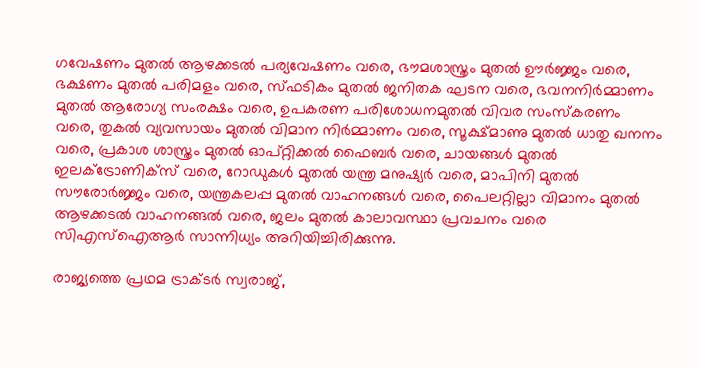ഗവേഷണം മുതല്‍ ആഴക്കടല്‍ പര്യവേഷണം വരെ, ഭൗമശാസ്ത്രം മുതല്‍ ഊര്‍ജ്ജം വരെ, ഭക്ഷണം മുതല്‍ പരിമളം വരെ, സ്ഫടികം മുതല്‍ ജനിതക ഘടന വരെ, ഭവനനിര്‍മ്മാണം മുതല്‍ ആരോഗ്യ സംരക്ഷം വരെ, ഉപകരണ പരിശോധനമുതല്‍ വിവര സംസ്‌കരണം വരെ, തുകല്‍ വ്യവസായം മുതല്‍ വിമാന നിര്‍മ്മാണം വരെ, സൂക്ഷ്മാണു മുതല്‍ ധാതു ഖനനം വരെ, പ്രകാശ ശാസ്ത്രം മുതല്‍ ഓപ്റ്റിക്കല്‍ ഫൈബര്‍ വരെ, ചായങ്ങള്‍ മുതല്‍ ഇലക്ട്രോണിക്‌സ് വരെ, റോഡുകള്‍ മുതല്‍ യന്ത്ര മനുഷ്യര്‍ വരെ, മാപിനി മുതല്‍ സൗരോര്‍ജ്ജം വരെ, യന്ത്രകലപ്പ മുതല്‍ വാഹനങ്ങള്‍ വരെ, പൈലറ്റില്ലാ വിമാനം മുതല്‍ ആഴക്കടല്‍ വാഹനങ്ങല്‍ വരെ, ജലം മുതല്‍ കാലാവസ്ഥാ പ്രവചനം വരെ സിഎസ്‌ഐആര്‍ സാന്നിധ്യം അറിയിച്ചിരിക്കുന്നു.

രാജ്യത്തെ പ്രഥമ ട്രാക്ടര്‍ സ്വരാജ്,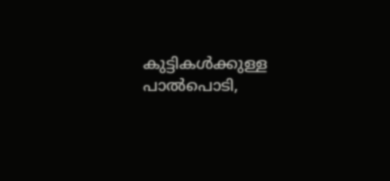കുട്ടികള്‍ക്കുള്ള പാല്‍പൊടി,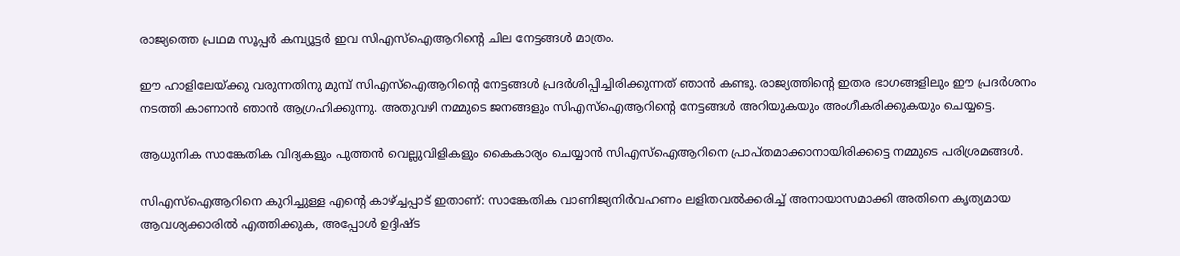രാജ്യത്തെ പ്രഥമ സൂപ്പര്‍ കമ്പ്യൂട്ടര്‍ ഇവ സിഎസ്‌ഐആറിന്റെ ചില നേട്ടങ്ങള്‍ മാത്രം.

ഈ ഹാളിലേയ്ക്കു വരുന്നതിനു മുമ്പ് സിഎസ്‌ഐആറിന്റെ നേട്ടങ്ങള്‍ പ്രദര്‍ശിപ്പിച്ചിരിക്കുന്നത് ഞാന്‍ കണ്ടു. രാജ്യത്തിന്റെ ഇതര ഭാഗങ്ങളിലും ഈ പ്രദര്‍ശനം നടത്തി കാണാന്‍ ഞാന്‍ ആഗ്രഹിക്കുന്നു. അതുവഴി നമ്മുടെ ജനങ്ങളും സിഎസ്‌ഐആറിന്റെ നേട്ടങ്ങള്‍ അറിയുകയും അംഗീകരിക്കുകയും ചെയ്യട്ടെ.

ആധുനിക സാങ്കേതിക വിദ്യകളും പുത്തന്‍ വെല്ലുവിളികളും കൈകാര്യം ചെയ്യാന്‍ സിഎസ്‌ഐആറിനെ പ്രാപ്തമാക്കാനായിരിക്കട്ടെ നമ്മുടെ പരിശ്രമങ്ങള്‍.

സിഎസ്‌ഐആറിനെ കുറിച്ചുള്ള എന്റെ കാഴ്ച്ചപ്പാട് ഇതാണ്: സാങ്കേതിക വാണിജ്യനിര്‍വഹണം ലളിതവല്‍ക്കരിച്ച് അനായാസമാക്കി അതിനെ കൃത്യമായ ആവശ്യക്കാരില്‍ എത്തിക്കുക, അപ്പോള്‍ ഉദ്ദിഷ്ട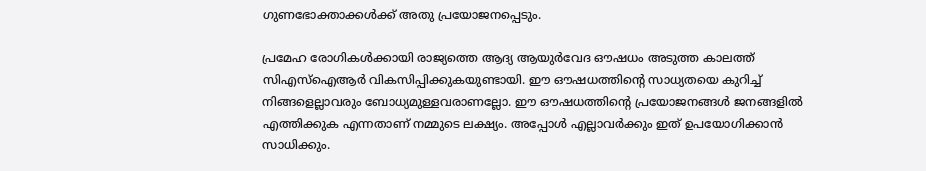ഗുണഭോക്താക്കള്‍ക്ക് അതു പ്രയോജനപ്പെടും.

പ്രമേഹ രോഗികള്‍ക്കായി രാജ്യത്തെ ആദ്യ ആയുര്‍വേദ ഔഷധം അടുത്ത കാലത്ത് സിഎസ്‌ഐആര്‍ വികസിപ്പിക്കുകയുണ്ടായി. ഈ ഔഷധത്തിന്റെ സാധ്യതയെ കുറിച്ച് നിങ്ങളെല്ലാവരും ബോധ്യമുള്ളവരാണല്ലോ. ഈ ഔഷധത്തിന്റെ പ്രയോജനങ്ങള്‍ ജനങ്ങളില്‍ എത്തിക്കുക എന്നതാണ് നമ്മുടെ ലക്ഷ്യം. അപ്പോള്‍ എല്ലാവര്‍ക്കും ഇത് ഉപയോഗിക്കാന്‍ സാധിക്കും.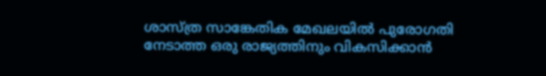ശാസ്ത്ര സാങ്കേതിക മേഖലയില്‍ പുരോഗതി നേടാത്ത ഒരു രാജ്യത്തിനും വികസിക്കാന്‍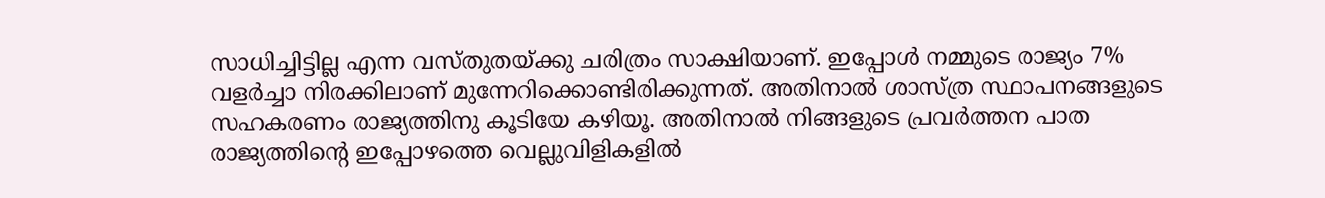സാധിച്ചിട്ടില്ല എന്ന വസ്തുതയ്ക്കു ചരിത്രം സാക്ഷിയാണ്. ഇപ്പോള്‍ നമ്മുടെ രാജ്യം 7% വളര്‍ച്ചാ നിരക്കിലാണ് മുന്നേറിക്കൊണ്ടിരിക്കുന്നത്. അതിനാല്‍ ശാസ്ത്ര സ്ഥാപനങ്ങളുടെ സഹകരണം രാജ്യത്തിനു കൂടിയേ കഴിയൂ. അതിനാല്‍ നിങ്ങളുടെ പ്രവര്‍ത്തന പാത രാജ്യത്തിന്റെ ഇപ്പോഴത്തെ വെല്ലുവിളികളില്‍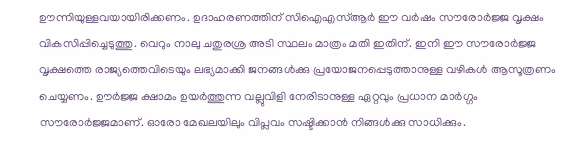ഊന്നിയുള്ളവയായിരിക്കണം. ഉദാഹരണത്തിന് സിഐഎസ്ആര്‍ ഈ വര്‍ഷം സൗരോര്‍ജ്ജ വൃക്ഷം വികസിപ്പിച്ചെടുത്തു. വെറും നാലു ചതുരശ്ര അടി സ്ഥലം മാത്രം മതി ഇതിന്. ഇനി ഈ സൗരോര്‍ജ്ജ വൃക്ഷത്തെ രാജ്യത്തെവിടെയും ലഭ്യമാക്കി ജനങ്ങള്‍ക്കു പ്രയോജനപ്പെടുത്താനുള്ള വഴികള്‍ ആസൂത്രണം ചെയ്യണം. ഊര്‍ജ്ജ ക്ഷാമം ഉയര്‍ത്തുന്ന വല്ലുവിളി നേരിടാനുള്ള ഏറ്റവും പ്രധാന മാര്‍ഗ്ഗം സൗരോര്‍ജ്ജമാണ്. ഓരോ മേഖലയിലും വിപ്ലവം സഷ്ടിക്കാന്‍ നിങ്ങള്‍ക്കു സാധിക്കും.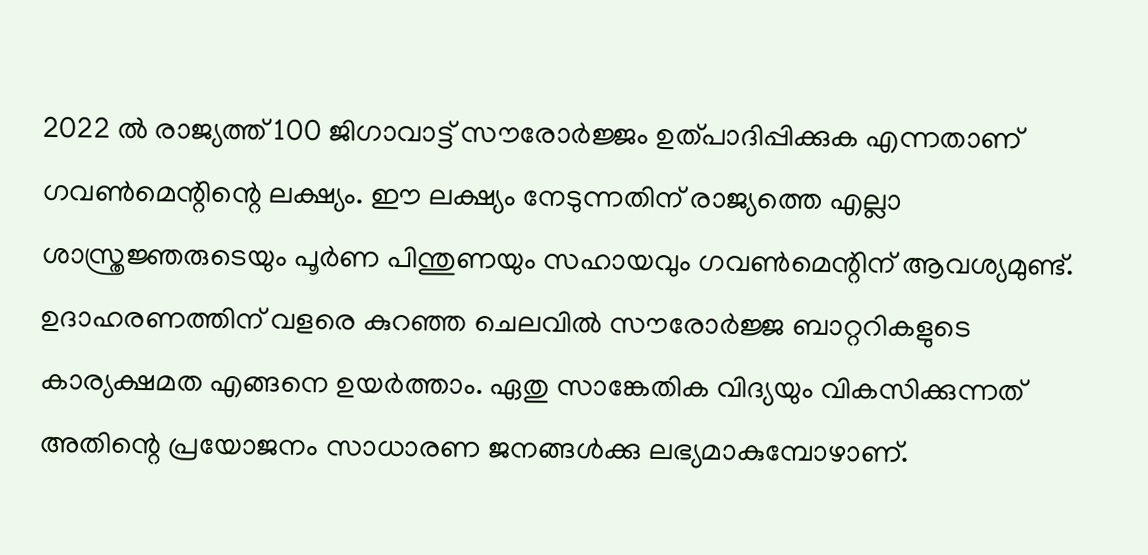2022 ല്‍ രാജ്യത്ത് 100 ജിഗാവാട്ട് സൗരോര്‍ജ്ജം ഉത്പാദിപ്പിക്കുക എന്നതാണ് ഗവണ്‍മെന്റിന്റെ ലക്ഷ്യം. ഈ ലക്ഷ്യം നേടുന്നതിന് രാജ്യത്തെ എല്ലാ ശാസ്ത്രജ്ഞരുടെയും പൂര്‍ണ പിന്തുണയും സഹായവും ഗവണ്‍മെന്റിന് ആവശ്യമുണ്ട്. ഉദാഹരണത്തിന് വളരെ കുറഞ്ഞ ചെലവില്‍ സൗരോര്‍ജ്ജ ബാറ്ററികളുടെ കാര്യക്ഷമത എങ്ങനെ ഉയര്‍ത്താം. ഏതു സാങ്കേതിക വിദ്യയും വികസിക്കുന്നത് അതിന്റെ പ്രയോജനം സാധാരണ ജനങ്ങള്‍ക്കു ലഭ്യമാകുമ്പോഴാണ്.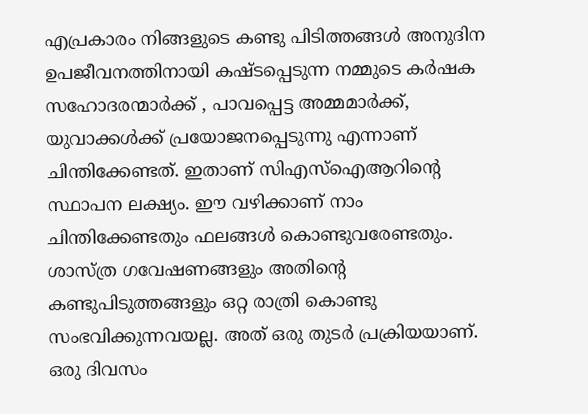എപ്രകാരം നിങ്ങളുടെ കണ്ടു പിടിത്തങ്ങള്‍ അനുദിന ഉപജീവനത്തിനായി കഷ്ടപ്പെടുന്ന നമ്മുടെ കര്‍ഷക സഹോദരന്മാര്‍ക്ക് , പാവപ്പെട്ട അമ്മമാര്‍ക്ക്, യുവാക്കള്‍ക്ക് പ്രയോജനപ്പെടുന്നു എന്നാണ് ചിന്തിക്കേണ്ടത്. ഇതാണ് സിഎസ്‌ഐആറിന്റെ സ്ഥാപന ലക്ഷ്യം. ഈ വഴിക്കാണ് നാം ചിന്തിക്കേണ്ടതും ഫലങ്ങള്‍ കൊണ്ടുവരേണ്ടതും. ശാസ്ത്ര ഗവേഷണങ്ങളും അതിന്റെ കണ്ടുപിടുത്തങ്ങളും ഒറ്റ രാത്രി കൊണ്ടു സംഭവിക്കുന്നവയല്ല. അത് ഒരു തുടര്‍ പ്രക്രിയയാണ്. ഒരു ദിവസം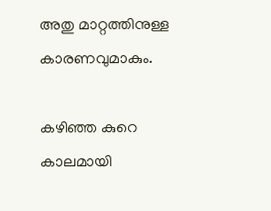അതു മാറ്റത്തിനുള്ള കാരണവുമാകും.

കഴിഞ്ഞ കുറെ കാലമായി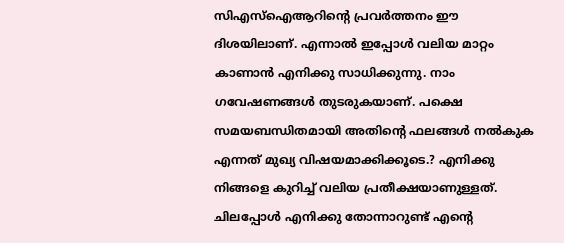സിഎസ്‌ഐആറിന്റെ പ്രവര്‍ത്തനം ഈ ദിശയിലാണ്. എന്നാല്‍ ഇപ്പോള്‍ വലിയ മാറ്റം കാണാന്‍ എനിക്കു സാധിക്കുന്നു. നാം ഗവേഷണങ്ങള്‍ തുടരുകയാണ്. പക്ഷെ സമയബന്ധിതമായി അതിന്റെ ഫലങ്ങള്‍ നല്‍കുക എന്നത് മുഖ്യ വിഷയമാക്കിക്കൂടെ.? എനിക്കു നിങ്ങളെ കുറിച്ച് വലിയ പ്രതീക്ഷയാണുള്ളത്. ചിലപ്പോള്‍ എനിക്കു തോന്നാറുണ്ട് എന്റെ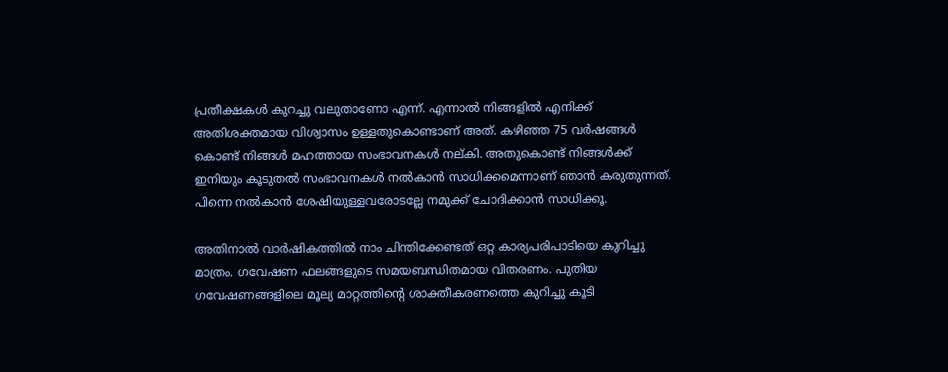പ്രതീക്ഷകള്‍ കുറച്ചു വലുതാണോ എന്ന്. എന്നാല്‍ നിങ്ങളില്‍ എനിക്ക് അതിശക്തമായ വിശ്വാസം ഉള്ളതുകൊണ്ടാണ് അത്. കഴിഞ്ഞ 75 വര്‍ഷങ്ങള്‍ കൊണ്ട് നിങ്ങള്‍ മഹത്തായ സംഭാവനകള്‍ നല്കി. അതുകൊണ്ട് നിങ്ങള്‍ക്ക് ഇനിയും കൂടുതല്‍ സംഭാവനകള്‍ നല്‍കാന്‍ സാധിക്കമെന്നാണ് ഞാന്‍ കരുതുന്നത്. പിന്നെ നല്‍കാന്‍ ശേഷിയുള്ളവരോടല്ലേ നമുക്ക് ചോദിക്കാന്‍ സാധിക്കൂ.

അതിനാല്‍ വാര്‍ഷികത്തില്‍ നാം ചിന്തിക്കേണ്ടത് ഒറ്റ കാര്യപരിപാടിയെ കുറിച്ചു മാത്രം. ഗവേഷണ ഫലങ്ങളുടെ സമയബന്ധിതമായ വിതരണം. പുതിയ ഗവേഷണങ്ങളിലെ മൂല്യ മാറ്റത്തിന്റെ ശാക്തീകരണത്തെ കുറിച്ചു കൂടി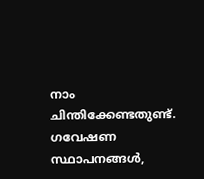നാം ചിന്തിക്കേണ്ടതുണ്ട്. ഗവേഷണ സ്ഥാപനങ്ങള്‍,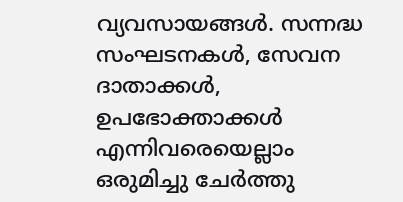വ്യവസായങ്ങള്‍. സന്നദ്ധ സംഘടനകള്‍, സേവന ദാതാക്കള്‍, ഉപഭോക്താക്കള്‍ എന്നിവരെയെല്ലാം ഒരുമിച്ചു ചേര്‍ത്തു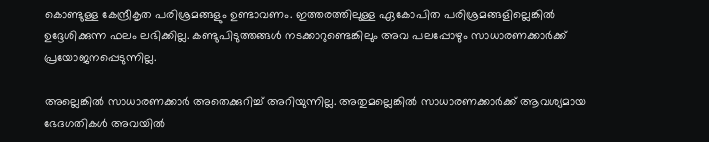കൊണ്ടുള്ള കേന്ദ്രീകൃത പരിശ്രമങ്ങളും ഉണ്ടാവണം. ഇത്തരത്തിലുള്ള ഏകോപിത പരിശ്രമങ്ങളില്ലെങ്കില്‍ ഉദ്ദേശിക്കുന്ന ഫലം ലഭിക്കില്ല. കണ്ടുപിടുത്തങ്ങള്‍ നടക്കാറുണ്ടെങ്കിലും അവ പലപ്പോഴും സാധാരണക്കാര്‍ക്ക് പ്രയോജനപ്പെടുന്നില്ല.

അല്ലെങ്കില്‍ സാധാരണക്കാര്‍ അതെക്കുറിച്ച് അറിയുന്നില്ല. അതുമല്ലെങ്കില്‍ സാധാരണക്കാര്‍ക്ക് ആവശ്യമായ ഭേദഗതികള്‍ അവയില്‍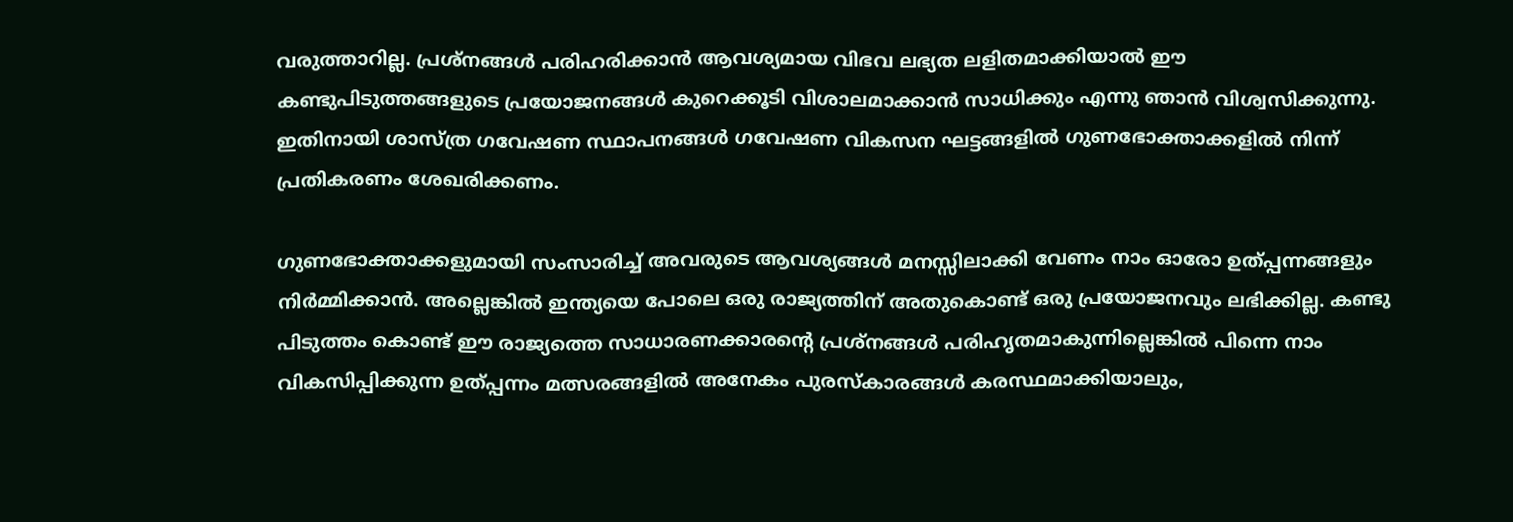വരുത്താറില്ല. പ്രശ്‌നങ്ങള്‍ പരിഹരിക്കാന്‍ ആവശ്യമായ വിഭവ ലഭ്യത ലളിതമാക്കിയാല്‍ ഈ കണ്ടുപിടുത്തങ്ങളുടെ പ്രയോജനങ്ങള്‍ കുറെക്കൂടി വിശാലമാക്കാന്‍ സാധിക്കും എന്നു ഞാന്‍ വിശ്വസിക്കുന്നു. ഇതിനായി ശാസ്ത്ര ഗവേഷണ സ്ഥാപനങ്ങള്‍ ഗവേഷണ വികസന ഘട്ടങ്ങളില്‍ ഗുണഭോക്താക്കളില്‍ നിന്ന് പ്രതികരണം ശേഖരിക്കണം.

ഗുണഭോക്താക്കളുമായി സംസാരിച്ച് അവരുടെ ആവശ്യങ്ങള്‍ മനസ്സിലാക്കി വേണം നാം ഓരോ ഉത്പ്പന്നങ്ങളും നിര്‍മ്മിക്കാന്‍. അല്ലെങ്കില്‍ ഇന്ത്യയെ പോലെ ഒരു രാജ്യത്തിന് അതുകൊണ്ട് ഒരു പ്രയോജനവും ലഭിക്കില്ല. കണ്ടു പിടുത്തം കൊണ്ട് ഈ രാജ്യത്തെ സാധാരണക്കാരന്റെ പ്രശ്‌നങ്ങള്‍ പരിഹൃതമാകുന്നില്ലെങ്കില്‍ പിന്നെ നാം വികസിപ്പിക്കുന്ന ഉത്പ്പന്നം മത്സരങ്ങളില്‍ അനേകം പുരസ്‌കാരങ്ങള്‍ കരസ്ഥമാക്കിയാലും,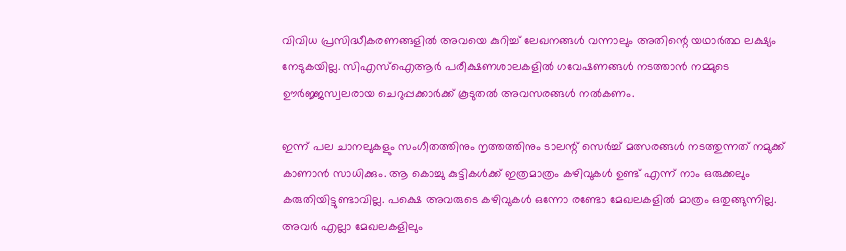വിവിധ പ്രസിദ്ധീകരണങ്ങളില്‍ അവയെ കുറിച്ച് ലേഖനങ്ങള്‍ വന്നാലും അതിന്റെ യഥാര്‍ത്ഥ ലക്ഷ്യം നേടുകയില്ല. സിഎസ്‌ഐആര്‍ പരീക്ഷണശാലകളില്‍ ഗവേഷണങ്ങള്‍ നടത്താന്‍ നമ്മുടെ ഊര്‍ജ്ജസ്വലരായ ചെറുപ്പക്കാര്‍ക്ക് കൂടുതല്‍ അവസരങ്ങള്‍ നല്‍കണം.

ഇന്ന് പല ചാനലുകളും സംഗീതത്തിനും നൃത്തത്തിനും ടാലന്റ് സെര്‍ച്ച് മത്സരങ്ങള്‍ നടത്തുന്നത് നമുക്ക് കാണാന്‍ സാധിക്കും. ആ കൊച്ചു കുട്ടികള്‍ക്ക് ഇത്രമാത്രം കഴിവുകള്‍ ഉണ്ട് എന്ന് നാം ഒരുക്കലും കരുതിയിട്ടുണ്ടാവില്ല. പക്ഷെ അവരുടെ കഴിവുകള്‍ ഒന്നോ രണ്ടോ മേഖലകളില്‍ മാത്രം ഒതുങ്ങുന്നില്ല. അവര്‍ എല്ലാ മേഖലകളിലും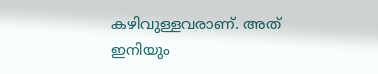കഴിവുള്ളവരാണ്. അത് ഇനിയും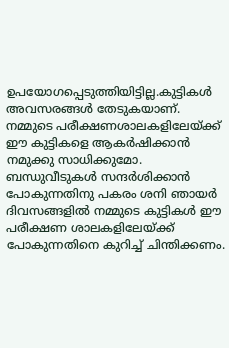ഉപയോഗപ്പെടുത്തിയിട്ടില്ല.കുട്ടികള്‍ അവസരങ്ങള്‍ തേടുകയാണ്. നമ്മുടെ പരീക്ഷണശാലകളിലേയ്ക്ക് ഈ കുട്ടികളെ ആകര്‍ഷിക്കാന്‍ നമുക്കു സാധിക്കുമോ. ബന്ധുവീടുകള്‍ സന്ദര്‍ശിക്കാന്‍ പോകുന്നതിനു പകരം ശനി ഞായര്‍ ദിവസങ്ങളില്‍ നമ്മുടെ കുട്ടികള്‍ ഈ പരീക്ഷണ ശാലകളിലേയ്ക്ക് പോകുന്നതിനെ കുറിച്ച് ചിന്തിക്കണം.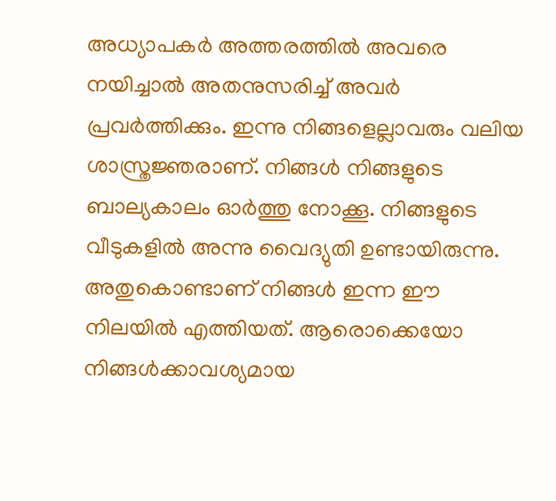അധ്യാപകര്‍ അത്തരത്തില്‍ അവരെ നയിച്ചാല്‍ അതനുസരിച്ച് അവര്‍ പ്രവര്‍ത്തിക്കും. ഇന്നു നിങ്ങളെല്ലാവരും വലിയ ശാസ്ത്രജ്ഞരാണ്. നിങ്ങള്‍ നിങ്ങളുടെ ബാല്യകാലം ഓര്‍ത്തു നോക്കൂ. നിങ്ങളുടെ വീടുകളില്‍ അന്നു വൈദ്യുതി ഉണ്ടായിരുന്നു. അതുകൊണ്ടാണ് നിങ്ങള്‍ ഇന്ന ഈ നിലയില്‍ എത്തിയത്. ആരൊക്കെയോ നിങ്ങള്‍ക്കാവശ്യമായ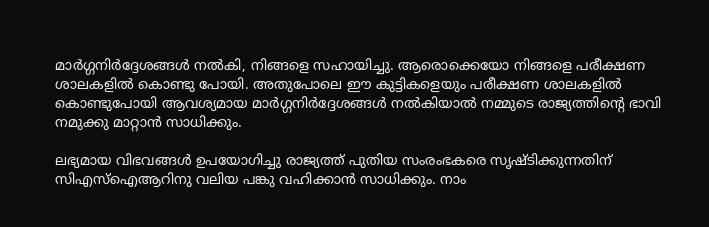മാര്‍ഗ്ഗനിര്‍ദ്ദേശങ്ങള്‍ നല്‍കി, നിങ്ങളെ സഹായിച്ചു. ആരൊക്കെയോ നിങ്ങളെ പരീക്ഷണ ശാലകളില്‍ കൊണ്ടു പോയി. അതുപോലെ ഈ കുട്ടികളെയും പരീക്ഷണ ശാലകളില്‍ കൊണ്ടുപോയി ആവശ്യമായ മാര്‍ഗ്ഗനിര്‍ദ്ദേശങ്ങള്‍ നല്‍കിയാല്‍ നമ്മുടെ രാജ്യത്തിന്റെ ഭാവി നമുക്കു മാറ്റാന്‍ സാധിക്കും.

ലഭ്യമായ വിഭവങ്ങള്‍ ഉപയോഗിച്ചു രാജ്യത്ത് പുതിയ സംരംഭകരെ സൃഷ്ടിക്കുന്നതിന് സിഎസ്‌ഐആറിനു വലിയ പങ്കു വഹിക്കാന്‍ സാധിക്കും. നാം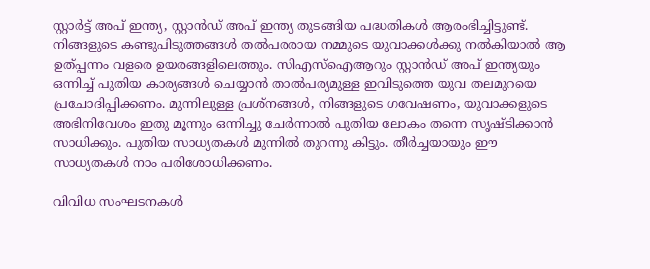സ്റ്റാര്‍ട്ട് അപ് ഇന്ത്യ, സ്റ്റാന്‍ഡ് അപ് ഇന്ത്യ തുടങ്ങിയ പദ്ധതികള്‍ ആരംഭിച്ചിട്ടുണ്ട്. നിങ്ങളുടെ കണ്ടുപിടുത്തങ്ങള്‍ തല്‍പരരായ നമ്മുടെ യുവാക്കള്‍ക്കു നല്‍കിയാല്‍ ആ ഉത്പ്പന്നം വളരെ ഉയരങ്ങളിലെത്തും. സിഎസ്‌ഐആറും സ്റ്റാന്‍ഡ് അപ് ഇന്ത്യയും ഒന്നിച്ച് പുതിയ കാര്യങ്ങള്‍ ചെയ്യാന്‍ താല്‍പര്യമുള്ള ഇവിടുത്തെ യുവ തലമുറയെ പ്രചോദിപ്പിക്കണം. മുന്നിലുള്ള പ്രശ്‌നങ്ങള്‍, നിങ്ങളുടെ ഗവേഷണം, യുവാക്കളുടെ അഭിനിവേശം ഇതു മൂന്നും ഒന്നിച്ചു ചേര്‍ന്നാല്‍ പുതിയ ലോകം തന്നെ സൃഷ്ടിക്കാന്‍ സാധിക്കും. പുതിയ സാധ്യതകള്‍ മുന്നില്‍ തുറന്നു കിട്ടും. തീര്‍ച്ചയായും ഈ സാധ്യതകള്‍ നാം പരിശോധിക്കണം.

വിവിധ സംഘടനകള്‍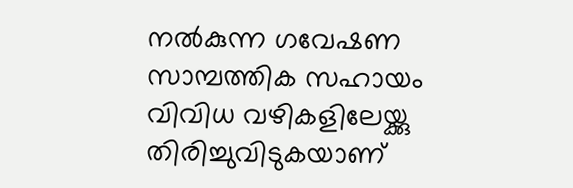നല്‍കുന്ന ഗവേഷണ സാമ്പത്തിക സഹായം വിവിധ വഴികളിലേയ്ക്കു തിരിച്ചുവിടുകയാണ്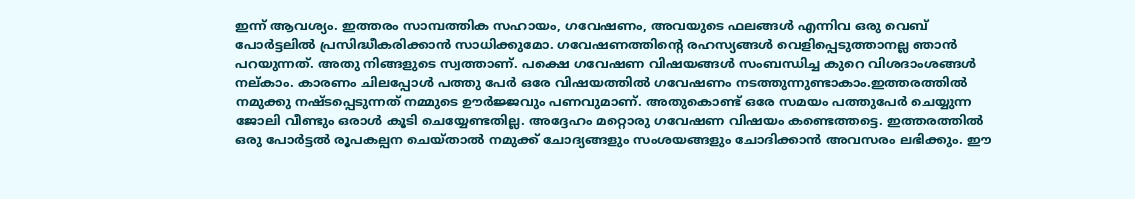ഇന്ന് ആവശ്യം. ഇത്തരം സാമ്പത്തിക സഹായം, ഗവേഷണം, അവയുടെ ഫലങ്ങള്‍ എന്നിവ ഒരു വെബ് പോര്‍ട്ടലില്‍ പ്രസിദ്ധീകരിക്കാന്‍ സാധിക്കുമോ. ഗവേഷണത്തിന്റെ രഹസ്യങ്ങള്‍ വെളിപ്പെടുത്താനല്ല ഞാന്‍ പറയുന്നത്. അതു നിങ്ങളുടെ സ്വത്താണ്. പക്ഷെ ഗവേഷണ വിഷയങ്ങള്‍ സംബന്ധിച്ച കുറെ വിശദാംശങ്ങള്‍ നല്കാം. കാരണം ചിലപ്പോള്‍ പത്തു പേര്‍ ഒരേ വിഷയത്തില്‍ ഗവേഷണം നടത്തുന്നുണ്ടാകാം.ഇത്തരത്തില്‍ നമുക്കു നഷ്ടപ്പെടുന്നത് നമ്മുടെ ഊര്‍ജ്ജവും പണവുമാണ്. അതുകൊണ്ട് ഒരേ സമയം പത്തുപേര്‍ ചെയ്യുന്ന ജോലി വീണ്ടും ഒരാള്‍ കൂടി ചെയ്യേണ്ടതില്ല. അദ്ദേഹം മറ്റൊരു ഗവേഷണ വിഷയം കണ്ടെത്തട്ടെ. ഇത്തരത്തില്‍ ഒരു പോര്‍ട്ടല്‍ രൂപകല്പന ചെയ്താല്‍ നമുക്ക് ചോദ്യങ്ങളും സംശയങ്ങളും ചോദിക്കാന്‍ അവസരം ലഭിക്കും. ഈ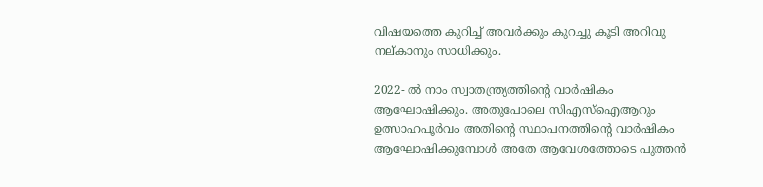വിഷയത്തെ കുറിച്ച് അവര്‍ക്കും കുറച്ചു കൂടി അറിവു നല്കാനും സാധിക്കും.

2022- ല്‍ നാം സ്വാതന്ത്ര്യത്തിന്റെ വാര്‍ഷികം ആഘോഷിക്കും. അതുപോലെ സിഎസ്‌ഐആറും ഉത്സാഹപൂര്‍വം അതിന്റെ സ്ഥാപനത്തിന്റെ വാര്‍ഷികം ആഘോഷിക്കുമ്പോള്‍ അതേ ആവേശത്തോടെ പുത്തന്‍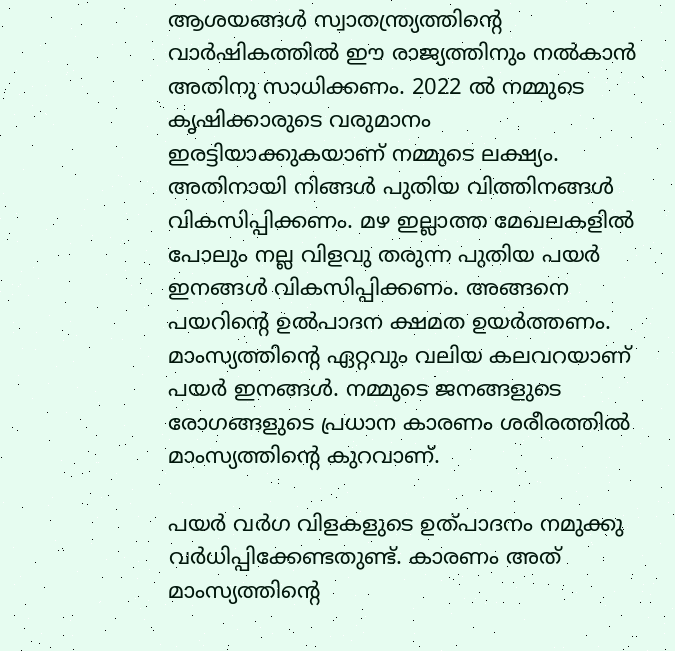ആശയങ്ങള്‍ സ്വാതന്ത്ര്യത്തിന്റെ വാര്‍ഷികത്തില്‍ ഈ രാജ്യത്തിനും നല്‍കാന്‍ അതിനു സാധിക്കണം. 2022 ല്‍ നമ്മുടെ കൃഷിക്കാരുടെ വരുമാനം ഇരട്ടിയാക്കുകയാണ് നമ്മുടെ ലക്ഷ്യം. അതിനായി നിങ്ങള്‍ പുതിയ വിത്തിനങ്ങള്‍ വികസിപ്പിക്കണം. മഴ ഇല്ലാത്ത മേഖലകളില്‍ പോലും നല്ല വിളവു തരുന്ന പുതിയ പയര്‍ ഇനങ്ങള്‍ വികസിപ്പിക്കണം. അങ്ങനെ പയറിന്റെ ഉല്‍പാദന ക്ഷമത ഉയര്‍ത്തണം. മാംസ്യത്തിന്റെ ഏറ്റവും വലിയ കലവറയാണ് പയര്‍ ഇനങ്ങള്‍. നമ്മുടെ ജനങ്ങളുടെ രോഗങ്ങളുടെ പ്രധാന കാരണം ശരീരത്തില്‍ മാംസ്യത്തിന്റെ കുറവാണ്.

പയര്‍ വര്‍ഗ വിളകളുടെ ഉത്പാദനം നമുക്കു വര്‍ധിപ്പിക്കേണ്ടതുണ്ട്. കാരണം അത് മാംസ്യത്തിന്റെ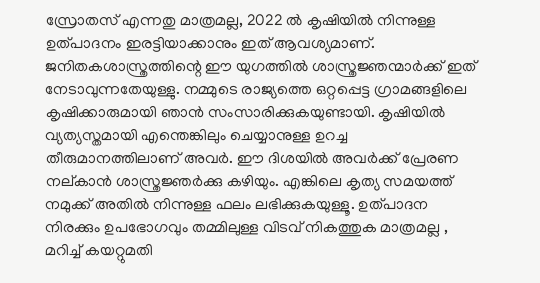സ്രോതസ് എന്നതു മാത്രമല്ല, 2022 ല്‍ കൃഷിയില്‍ നിന്നുള്ള ഉത്പാദനം ഇരട്ടിയാക്കാനും ഇത് ആവശ്യമാണ്. ജനിതകശാസ്ത്രത്തിന്റെ ഈ യുഗത്തില്‍ ശാസ്ത്രജ്ഞന്മാര്‍ക്ക് ഇത് നേടാവുന്നതേയുള്ളു. നമ്മുടെ രാജ്യത്തെ ഒറ്റപ്പെട്ട ഗ്രാമങ്ങളിലെ കൃഷിക്കാരുമായി ഞാന്‍ സംസാരിക്കുകയുണ്ടായി. കൃഷിയില്‍ വ്യത്യസ്തമായി എന്തെങ്കിലും ചെയ്യാനുള്ള ഉറച്ച തീരുമാനത്തിലാണ് അവര്‍. ഈ ദിശയില്‍ അവര്‍ക്ക് പ്രേരണ നല്കാന്‍ ശാസ്ത്രജ്ഞര്‍ക്കു കഴിയും. എങ്കിലെ കൃത്യ സമയത്ത് നമുക്ക് അതില്‍ നിന്നുള്ള ഫലം ലഭിക്കുകയുള്ളൂ. ഉത്പാദന നിരക്കും ഉപഭോഗവും തമ്മിലുള്ള വിടവ് നികത്തുക മാത്രമല്ല , മറിച്ച് കയറ്റുമതി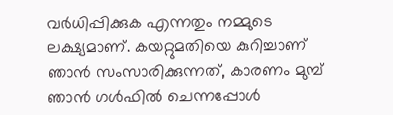വര്‍ധിപ്പിക്കുക എന്നതും നമ്മുടെ ലക്ഷ്യമാണ്. കയറ്റുമതിയെ കുറിച്ചാണ് ഞാന്‍ സംസാരിക്കുന്നത്, കാരണം മുമ്പ് ഞാന്‍ ഗള്‍ഫില്‍ ചെന്നപ്പോള്‍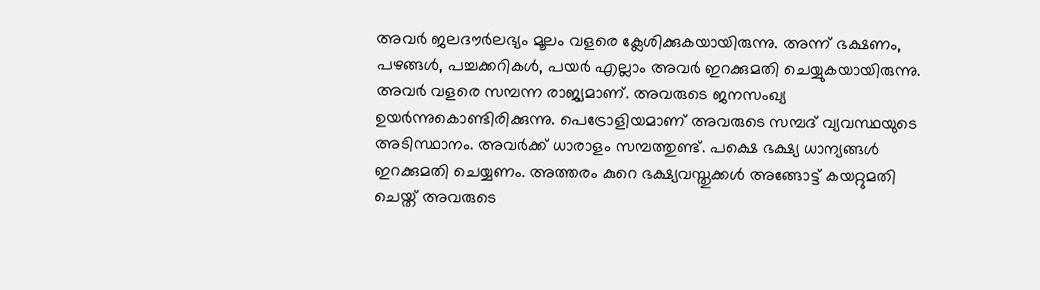അവര്‍ ജലദൗര്‍ലഭ്യം മൂലം വളരെ ക്ലേശിക്കുകയായിരുന്നു. അന്ന് ഭക്ഷണം, പഴങ്ങള്‍, പച്ചക്കറികള്‍, പയര്‍ എല്ലാം അവര്‍ ഇറക്കുമതി ചെയ്യുകയായിരുന്നു. അവര്‍ വളരെ സമ്പന്ന രാജ്യമാണ്. അവരുടെ ജനസംഖ്യ ഉയര്‍ന്നുകൊണ്ടിരിക്കുന്നു. പെട്രോളിയമാണ് അവരുടെ സമ്പദ് വ്യവസ്ഥയുടെ അടിസ്ഥാനം. അവര്‍ക്ക് ധാരാളം സമ്പത്തുണ്ട്. പക്ഷെ ഭക്ഷ്യ ധാന്യങ്ങള്‍ ഇറക്കുമതി ചെയ്യണം. അത്തരം കുറെ ഭക്ഷ്യവസ്തുക്കള്‍ അങ്ങോട്ട് കയറ്റുമതി ചെയ്ത് അവരുടെ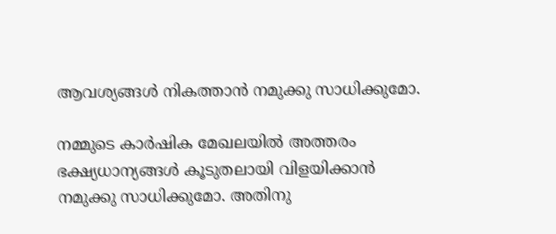ആവശ്യങ്ങള്‍ നികത്താന്‍ നമുക്കു സാധിക്കുമോ.

നമ്മുടെ കാര്‍ഷിക മേഖലയില്‍ അത്തരം ഭക്ഷ്യധാന്യങ്ങള്‍ കൂടുതലായി വിളയിക്കാന്‍ നമുക്കു സാധിക്കുമോ. അതിനു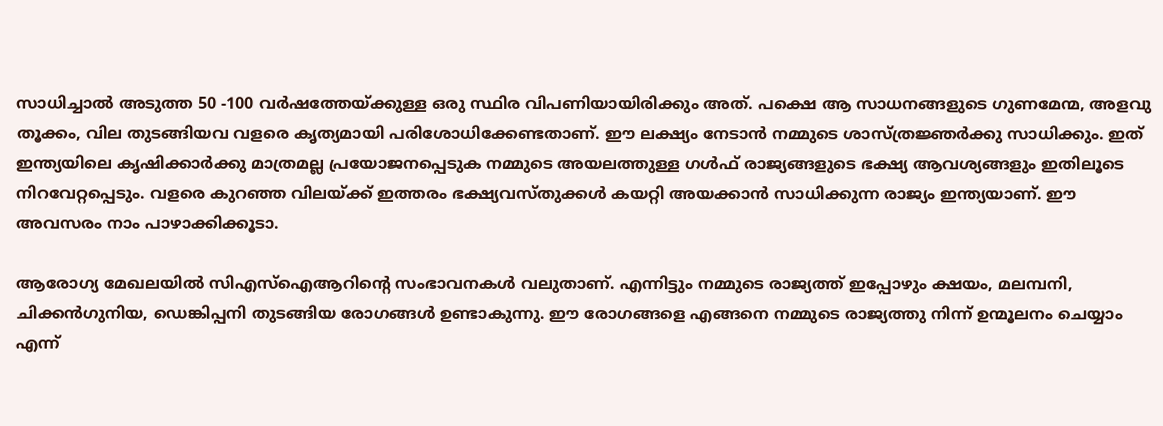സാധിച്ചാല്‍ അടുത്ത 50 -100 വര്‍ഷത്തേയ്ക്കുള്ള ഒരു സ്ഥിര വിപണിയായിരിക്കും അത്. പക്ഷെ ആ സാധനങ്ങളുടെ ഗുണമേന്മ, അളവു തൂക്കം, വില തുടങ്ങിയവ വളരെ കൃത്യമായി പരിശോധിക്കേണ്ടതാണ്. ഈ ലക്ഷ്യം നേടാന്‍ നമ്മുടെ ശാസ്ത്രജ്ഞര്‍ക്കു സാധിക്കും. ഇത് ഇന്ത്യയിലെ കൃഷിക്കാര്‍ക്കു മാത്രമല്ല പ്രയോജനപ്പെടുക നമ്മുടെ അയലത്തുള്ള ഗള്‍ഫ് രാജ്യങ്ങളുടെ ഭക്ഷ്യ ആവശ്യങ്ങളും ഇതിലൂടെ നിറവേറ്റപ്പെടും. വളരെ കുറഞ്ഞ വിലയ്ക്ക് ഇത്തരം ഭക്ഷ്യവസ്തുക്കള്‍ കയറ്റി അയക്കാന്‍ സാധിക്കുന്ന രാജ്യം ഇന്ത്യയാണ്. ഈ അവസരം നാം പാഴാക്കിക്കൂടാ.

ആരോഗ്യ മേഖലയില്‍ സിഎസ്‌ഐആറിന്റെ സംഭാവനകള്‍ വലുതാണ്. എന്നിട്ടും നമ്മുടെ രാജ്യത്ത് ഇപ്പോഴും ക്ഷയം, മലമ്പനി, ചിക്കന്‍ഗുനിയ, ഡെങ്കിപ്പനി തുടങ്ങിയ രോഗങ്ങള്‍ ഉണ്ടാകുന്നു. ഈ രോഗങ്ങളെ എങ്ങനെ നമ്മുടെ രാജ്യത്തു നിന്ന് ഉന്മൂലനം ചെയ്യാം എന്ന്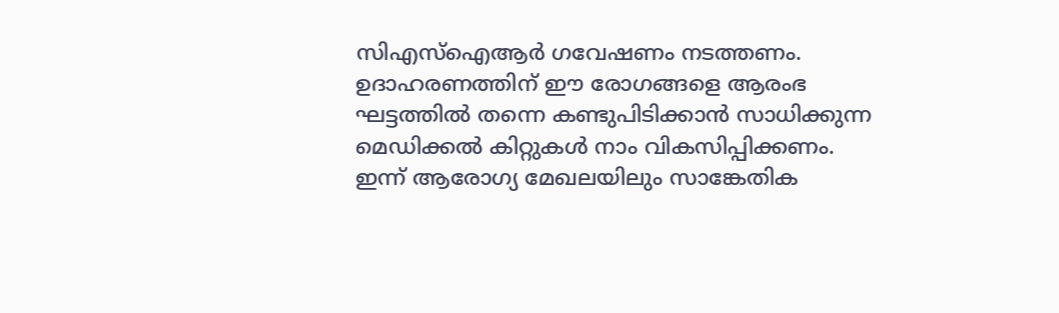സിഎസ്‌ഐആര്‍ ഗവേഷണം നടത്തണം. ഉദാഹരണത്തിന് ഈ രോഗങ്ങളെ ആരംഭ ഘട്ടത്തില്‍ തന്നെ കണ്ടുപിടിക്കാന്‍ സാധിക്കുന്ന മെഡിക്കല്‍ കിറ്റുകള്‍ നാം വികസിപ്പിക്കണം. ഇന്ന് ആരോഗ്യ മേഖലയിലും സാങ്കേതിക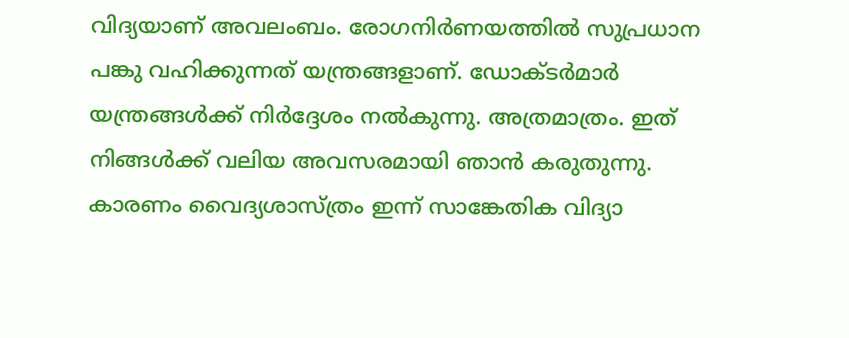വിദ്യയാണ് അവലംബം. രോഗനിര്‍ണയത്തില്‍ സുപ്രധാന പങ്കു വഹിക്കുന്നത് യന്ത്രങ്ങളാണ്. ഡോക്ടര്‍മാര്‍ യന്ത്രങ്ങള്‍ക്ക് നിര്‍ദ്ദേശം നല്‍കുന്നു. അത്രമാത്രം. ഇത് നിങ്ങള്‍ക്ക് വലിയ അവസരമായി ഞാന്‍ കരുതുന്നു. കാരണം വൈദ്യശാസ്ത്രം ഇന്ന് സാങ്കേതിക വിദ്യാ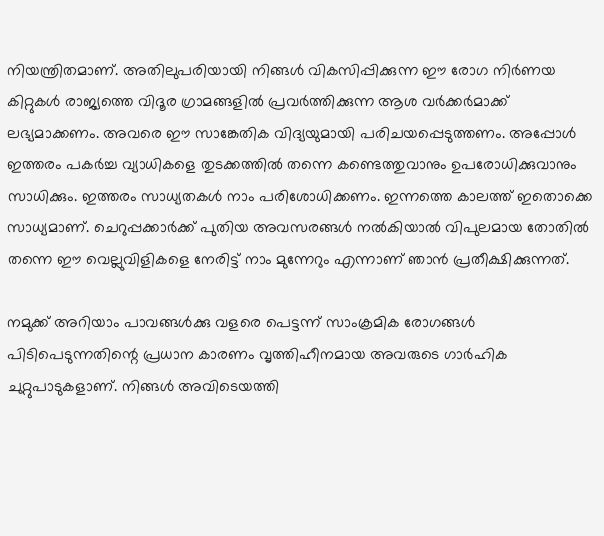നിയന്ത്രിതമാണ്. അതിലുപരിയായി നിങ്ങള്‍ വികസിപ്പിക്കുന്ന ഈ രോഗ നിര്‍ണയ കിറ്റുകള്‍ രാജ്യത്തെ വിദൂര ഗ്രാമങ്ങളില്‍ പ്രവര്‍ത്തിക്കുന്ന ആശ വര്‍ക്കര്‍മാക്ക് ലഭ്യമാക്കണം. അവരെ ഈ സാങ്കേതിക വിദ്യയുമായി പരിചയപ്പെടുത്തണം. അപ്പോള്‍ ഇത്തരം പകര്‍ച്ച വ്യാധികളെ തുടക്കത്തില്‍ തന്നെ കണ്ടെത്തുവാനും ഉപരോധിക്കുവാനും സാധിക്കും. ഇത്തരം സാധ്യതകള്‍ നാം പരിശോധിക്കണം. ഇന്നത്തെ കാലത്ത് ഇതൊക്കെ സാധ്യമാണ്. ചെറുപ്പക്കാര്‍ക്ക് പുതിയ അവസരങ്ങള്‍ നല്‍കിയാല്‍ വിപുലമായ തോതില്‍ തന്നെ ഈ വെല്ലുവിളികളെ നേരിട്ട് നാം മുന്നേറും എന്നാണ് ഞാന്‍ പ്രതീക്ഷിക്കുന്നത്.

നമുക്ക് അറിയാം പാവങ്ങള്‍ക്കു വളരെ പെട്ടന്ന് സാംക്രമിക രോഗങ്ങള്‍ പിടിപെടുന്നതിന്റെ പ്രധാന കാരണം വൃത്തിഹീനമായ അവരുടെ ഗാര്‍ഹിക ചുറ്റുപാടുകളാണ്. നിങ്ങള്‍ അവിടെയത്തി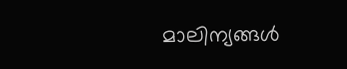മാലിന്യങ്ങള്‍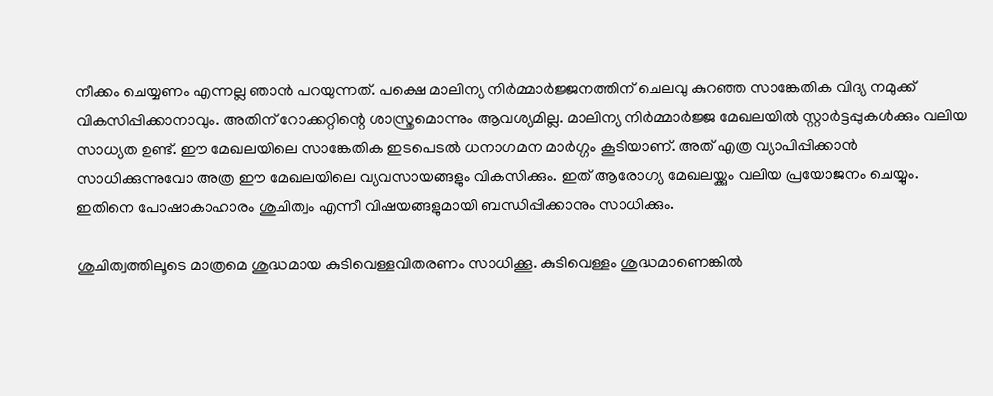നീക്കം ചെയ്യണം എന്നല്ല ഞാന്‍ പറയുന്നത്. പക്ഷെ മാലിന്യ നിര്‍മ്മാര്‍ജ്ജനത്തിന് ചെലവു കുറഞ്ഞ സാങ്കേതിക വിദ്യ നമുക്ക് വികസിപ്പിക്കാനാവും. അതിന് റോക്കറ്റിന്റെ ശാസ്ത്രമൊന്നും ആവശ്യമില്ല. മാലിന്യ നിര്‍മ്മാര്‍ജ്ജ മേഖലയില്‍ സ്റ്റാര്‍ട്ടപ്പുകള്‍ക്കും വലിയ സാധ്യത ഉണ്ട്. ഈ മേഖലയിലെ സാങ്കേതിക ഇടപെടല്‍ ധനാഗമന മാര്‍ഗ്ഗം കൂടിയാണ്. അത് എത്ര വ്യാപിപ്പിക്കാന്‍ സാധിക്കുന്നുവോ അത്ര ഈ മേഖലയിലെ വ്യവസായങ്ങളും വികസിക്കും. ഇത് ആരോഗ്യ മേഖലയ്ക്കും വലിയ പ്രയോജനം ചെയ്യും. ഇതിനെ പോഷാകാഹാരം ശുചിത്വം എന്നീ വിഷയങ്ങളുമായി ബന്ധിപ്പിക്കാനും സാധിക്കും.

ശുചിത്വത്തിലൂടെ മാത്രമെ ശുദ്ധമായ കുടിവെള്ളവിതരണം സാധിക്കൂ. കുടിവെള്ളം ശുദ്ധമാണെങ്കില്‍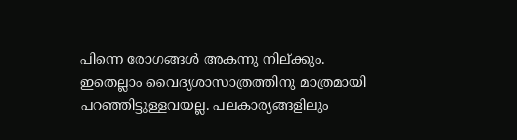പിന്നെ രോഗങ്ങള്‍ അകന്നു നില്ക്കും. ഇതെല്ലാം വൈദ്യശാസാത്രത്തിനു മാത്രമായി പറഞ്ഞിട്ടുള്ളവയല്ല. പലകാര്യങ്ങളിലും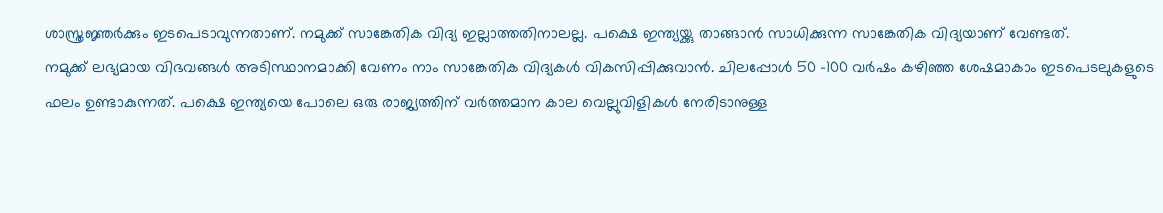ശാസ്ത്രജ്ഞര്‍ക്കും ഇടപെടാവുന്നതാണ്. നമുക്ക് സാങ്കേതിക വിദ്യ ഇല്ലാത്തതിനാലല്ല. പക്ഷെ ഇന്ത്യയ്ക്കു താങ്ങാന്‍ സാധിക്കുന്ന സാങ്കേതിക വിദ്യയാണ് വേണ്ടത്.
നമുക്ക് ലഭ്യമായ വിഭവങ്ങള്‍ അടിസ്ഥാനമാക്കി വേണം നാം സാങ്കേതിക വിദ്യകള്‍ വികസിപ്പിക്കുവാന്‍. ചിലപ്പോള്‍ 50 -100 വര്‍ഷം കഴിഞ്ഞ ശേഷമാകാം ഇടപെടലുകളുടെ ഫലം ഉണ്ടാകുന്നത്. പക്ഷെ ഇന്ത്യയെ പോലെ ഒരു രാജ്യത്തിന് വര്‍ത്തമാന കാല വെല്ലുവിളികള്‍ നേരിടാനുള്ള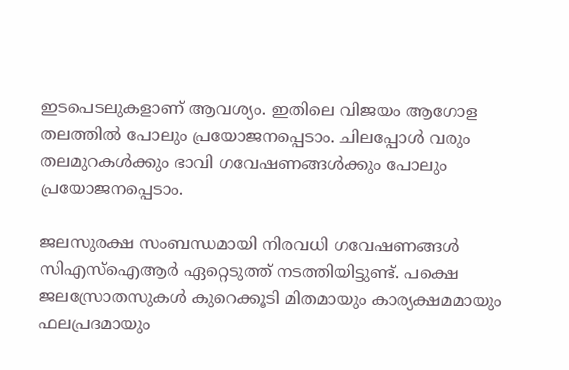ഇടപെടലുകളാണ് ആവശ്യം. ഇതിലെ വിജയം ആഗോള തലത്തില്‍ പോലും പ്രയോജനപ്പെടാം. ചിലപ്പോള്‍ വരും തലമുറകള്‍ക്കും ഭാവി ഗവേഷണങ്ങള്‍ക്കും പോലും പ്രയോജനപ്പെടാം.

ജലസുരക്ഷ സംബന്ധമായി നിരവധി ഗവേഷണങ്ങള്‍ സിഎസ്‌ഐആര്‍ ഏറ്റെടുത്ത് നടത്തിയിട്ടുണ്ട്. പക്ഷെ ജലസ്രോതസുകള്‍ കുറെക്കൂടി മിതമായും കാര്യക്ഷമമായും ഫലപ്രദമായും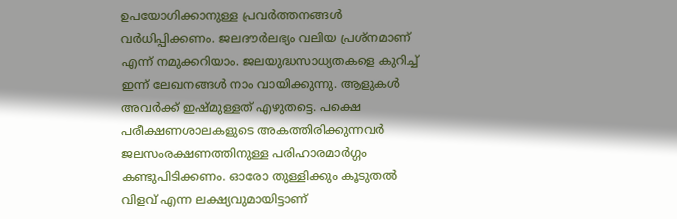ഉപയോഗിക്കാനുള്ള പ്രവര്‍ത്തനങ്ങള്‍ വര്‍ധിപ്പിക്കണം. ജലദൗര്‍ലഭ്യം വലിയ പ്രശ്‌നമാണ് എന്ന് നമുക്കറിയാം. ജലയുദ്ധസാധ്യതകളെ കുറിച്ച് ഇന്ന് ലേഖനങ്ങള്‍ നാം വായിക്കുന്നു. ആളുകള്‍ അവര്‍ക്ക് ഇഷ്മുള്ളത് എഴുതട്ടെ. പക്ഷെ പരീക്ഷണശാലകളുടെ അകത്തിരിക്കുന്നവര്‍ ജലസംരക്ഷണത്തിനുള്ള പരിഹാരമാര്‍ഗ്ഗം കണ്ടുപിടിക്കണം. ഓരോ തുള്ളിക്കും കൂടുതല്‍ വിളവ് എന്ന ലക്ഷ്യവുമായിട്ടാണ്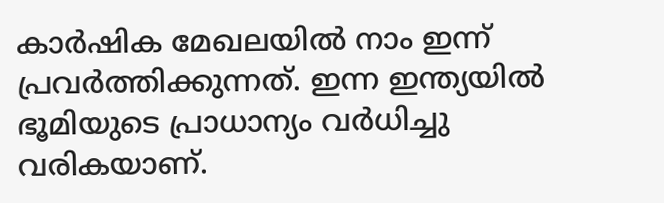കാര്‍ഷിക മേഖലയില്‍ നാം ഇന്ന് പ്രവര്‍ത്തിക്കുന്നത്. ഇന്ന ഇന്ത്യയില്‍ ഭൂമിയുടെ പ്രാധാന്യം വര്‍ധിച്ചു വരികയാണ്.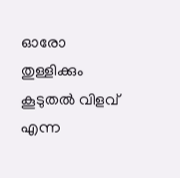ഓരോ തുള്ളിക്കും കൂടുതല്‍ വിളവ് എന്ന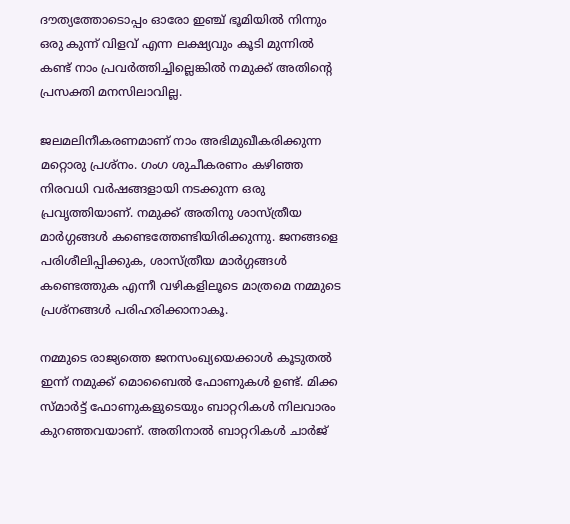ദൗത്യത്തോടൊപ്പം ഓരോ ഇഞ്ച് ഭൂമിയില്‍ നിന്നും ഒരു കുന്ന് വിളവ് എന്ന ലക്ഷ്യവും കൂടി മുന്നില്‍ കണ്ട് നാം പ്രവര്‍ത്തിച്ചില്ലെങ്കില്‍ നമുക്ക് അതിന്റെ പ്രസക്തി മനസിലാവില്ല.

ജലമലിനീകരണമാണ് നാം അഭിമുഖീകരിക്കുന്ന മറ്റൊരു പ്രശ്‌നം. ഗംഗ ശുചീകരണം കഴിഞ്ഞ നിരവധി വര്‍ഷങ്ങളായി നടക്കുന്ന ഒരു പ്രവൃത്തിയാണ്. നമുക്ക് അതിനു ശാസ്ത്രീയ മാര്‍ഗ്ഗങ്ങള്‍ കണ്ടെത്തേണ്ടിയിരിക്കുന്നു. ജനങ്ങളെ പരിശീലിപ്പിക്കുക, ശാസ്ത്രീയ മാര്‍ഗ്ഗങ്ങള്‍ കണ്ടെത്തുക എന്നീ വഴികളിലൂടെ മാത്രമെ നമ്മുടെ പ്രശ്‌നങ്ങള്‍ പരിഹരിക്കാനാകൂ.

നമ്മുടെ രാജ്യത്തെ ജനസംഖ്യയെക്കാള്‍ കൂടുതല്‍ ഇന്ന് നമുക്ക് മൊബൈല്‍ ഫോണുകള്‍ ഉണ്ട്. മിക്ക സ്മാര്‍ട്ട് ഫോണുകളുടെയും ബാറ്ററികള്‍ നിലവാരം കുറഞ്ഞവയാണ്. അതിനാല്‍ ബാറ്ററികള്‍ ചാര്‍ജ്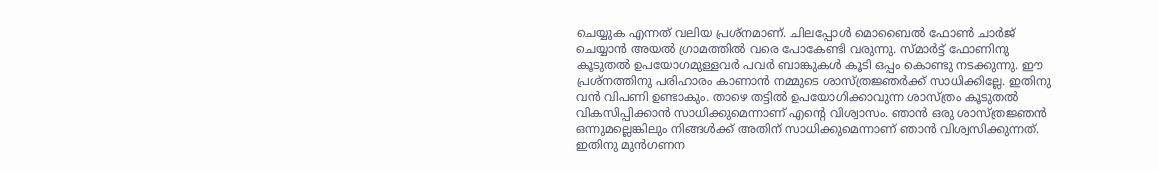ചെയ്യുക എന്നത് വലിയ പ്രശ്‌നമാണ്. ചിലപ്പോള്‍ മൊബൈല്‍ ഫോണ്‍ ചാര്‍ജ് ചെയ്യാന്‍ അയല്‍ ഗ്രാമത്തില്‍ വരെ പോകേണ്ടി വരുന്നു. സ്മാര്‍ട്ട് ഫോണിനു കൂടുതല്‍ ഉപയോഗമുള്ളവര്‍ പവര്‍ ബാങ്കുകള്‍ കൂടി ഒപ്പം കൊണ്ടു നടക്കുന്നു. ഈ പ്രശ്‌നത്തിനു പരിഹാരം കാണാന്‍ നമ്മുടെ ശാസ്ത്രജ്ഞര്‍ക്ക് സാധിക്കില്ലേ. ഇതിനു വന്‍ വിപണി ഉണ്ടാകും. താഴെ തട്ടില്‍ ഉപയോഗിക്കാവുന്ന ശാസ്ത്രം കൂടുതല്‍ വികസിപ്പിക്കാന്‍ സാധിക്കുമെന്നാണ് എന്റെ വിശ്വാസം. ഞാന്‍ ഒരു ശാസ്ത്രജ്ഞന്‍ ഒന്നുമല്ലെങ്കിലും നിങ്ങള്‍ക്ക് അതിന് സാധിക്കുമെന്നാണ് ഞാന്‍ വിശ്വസിക്കുന്നത്. ഇതിനു മുന്‍ഗണന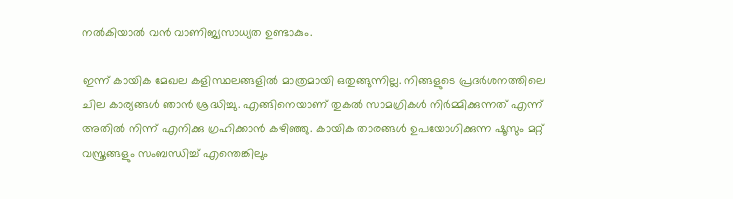നല്‍കിയാല്‍ വന്‍ വാണിജ്യസാധ്യത ഉണ്ടാകും.

ഇന്ന് കായിക മേഖല കളിസ്ഥലങ്ങളില്‍ മാത്രമായി ഒതുങ്ങുന്നില്ല. നിങ്ങളുടെ പ്രദര്‍ശനത്തിലെ ചില കാര്യങ്ങള്‍ ഞാന്‍ ശ്രദ്ധിച്ചു. എങ്ങിനെയാണ് തുകല്‍ സാമഗ്രികള്‍ നിര്‍മ്മിക്കുന്നത് എന്ന് അതില്‍ നിന്ന് എനിക്കു ഗ്രഹിക്കാന്‍ കഴിഞ്ഞു. കായിക താരങ്ങള്‍ ഉപയോഗിക്കുന്ന ഷൂസും മറ്റ് വസ്ത്രങ്ങളും സംബന്ധിച്ച് എന്തെങ്കിലും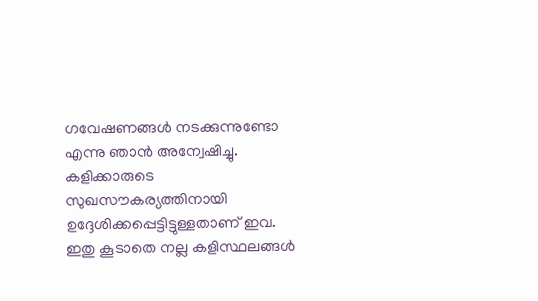ഗവേഷണങ്ങള്‍ നടക്കുന്നുണ്ടോ എന്നു ഞാന്‍ അന്വേഷിച്ചു. കളിക്കാരുടെ സുഖസൗകര്യത്തിനായി ഉദ്ദേശിക്കപ്പെട്ടിട്ടുള്ളതാണ് ഇവ. ഇതു കൂടാതെ നല്ല കളിസ്ഥലങ്ങള്‍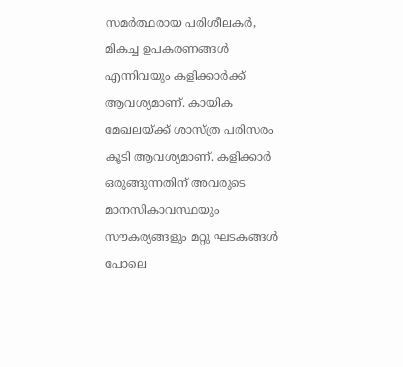സമര്‍ത്ഥരായ പരിശീലകര്‍, മികച്ച ഉപകരണങ്ങള്‍ എന്നിവയും കളിക്കാര്‍ക്ക് ആവശ്യമാണ്. കായിക മേഖലയ്ക്ക് ശാസ്ത്ര പരിസരം കൂടി ആവശ്യമാണ്. കളിക്കാര്‍ ഒരുങ്ങുന്നതിന് അവരുടെ മാനസികാവസ്ഥയും സൗകര്യങ്ങളും മറ്റു ഘടകങ്ങള്‍ പോലെ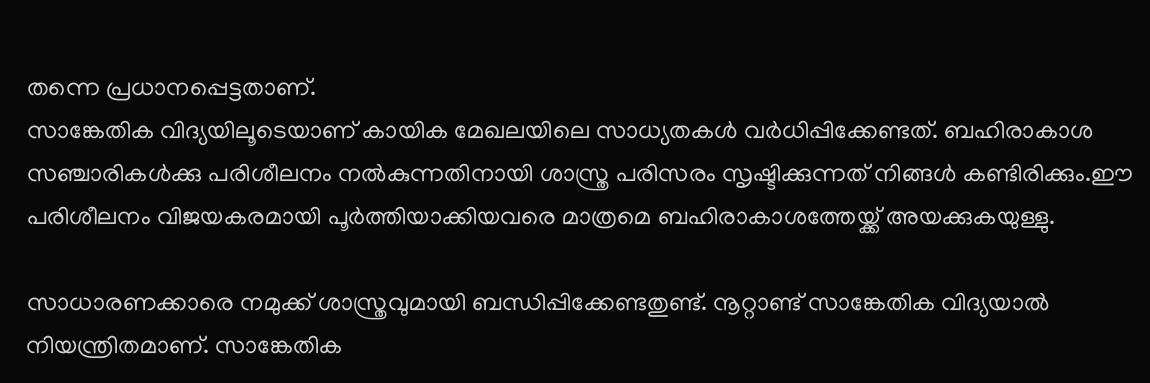തന്നെ പ്രധാനപ്പെട്ടതാണ്.
സാങ്കേതിക വിദ്യയിലൂടെയാണ് കായിക മേഖലയിലെ സാധ്യതകള്‍ വര്‍ധിപ്പിക്കേണ്ടത്. ബഹിരാകാശ സഞ്ചാരികള്‍ക്കു പരിശീലനം നല്‍കുന്നതിനായി ശാസ്ത്ര പരിസരം സൃഷ്ടിക്കുന്നത് നിങ്ങള്‍ കണ്ടിരിക്കും.ഈ പരിശീലനം വിജയകരമായി പൂര്‍ത്തിയാക്കിയവരെ മാത്രമെ ബഹിരാകാശത്തേയ്ക്ക് അയക്കുകയുള്ളു.

സാധാരണക്കാരെ നമുക്ക് ശാസ്ത്രവുമായി ബന്ധിപ്പിക്കേണ്ടതുണ്ട്. നൂറ്റാണ്ട് സാങ്കേതിക വിദ്യയാല്‍ നിയന്ത്രിതമാണ്. സാങ്കേതിക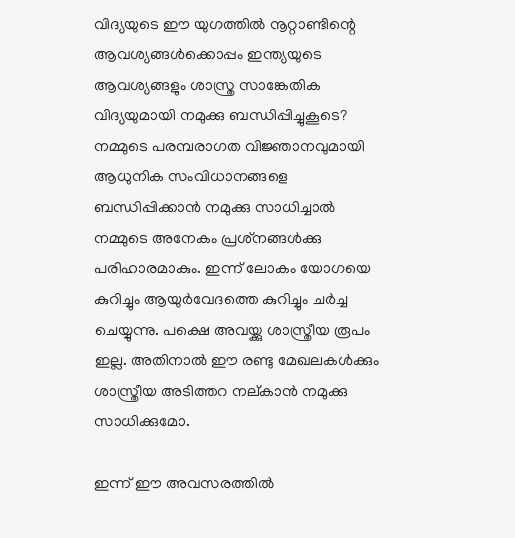വിദ്യയുടെ ഈ യുഗത്തില്‍ നൂറ്റാണ്ടിന്റെ ആവശ്യങ്ങള്‍ക്കൊപ്പം ഇന്ത്യയുടെ ആവശ്യങ്ങളും ശാസ്ത്ര സാങ്കേതിക വിദ്യയുമായി നമുക്കു ബന്ധിപ്പിച്ചുകൂടെ?
നമ്മുടെ പരമ്പരാഗത വിജ്ഞാനവുമായി ആധുനിക സംവിധാനങ്ങളെ ബന്ധിപ്പിക്കാന്‍ നമുക്കു സാധിച്ചാല്‍ നമ്മുടെ അനേകം പ്രശ്‌നങ്ങള്‍ക്കു പരിഹാരമാകും. ഇന്ന് ലോകം യോഗയെ കുറിച്ചും ആയുര്‍വേദത്തെ കുറിച്ചും ചര്‍ച്ച ചെയ്യുന്നു. പക്ഷെ അവയ്ക്കു ശാസ്ത്രീയ രൂപം ഇല്ല. അതിനാല്‍ ഈ രണ്ടു മേഖലകള്‍ക്കും ശാസ്ത്രീയ അടിത്തറ നല്കാന്‍ നമുക്കു സാധിക്കുമോ.

ഇന്ന് ഈ അവസരത്തില്‍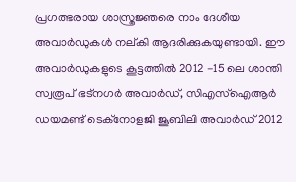പ്രഗത്ഭരായ ശാസ്ത്രജ്ഞരെ നാം ദേശീയ അവാര്‍ഡുകള്‍ നല്കി ആദരിക്കുകയുണ്ടായി. ഈ അവാര്‍ഡുകളുടെ കൂട്ടത്തില്‍ 2012 -15 ലെ ശാന്തി സ്വരൂപ് ഭട്‌നഗര്‍ അവാര്‍ഡ്, സിഎസ്‌ഐആര്‍ ഡയമണ്ട് ടെക്‌നോളജി ജൂബിലി അവാര്‍ഡ് 2012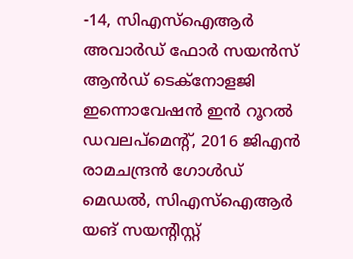-14, സിഎസ്‌ഐആര്‍ അവാര്‍ഡ് ഫോര്‍ സയന്‍സ് ആന്‍ഡ് ടെക്‌നോളജി ഇന്നൊവേഷന്‍ ഇന്‍ റൂറല്‍ ഡവലപ്‌മെന്റ്, 2016 ജിഎന്‍ രാമചന്ദ്രന്‍ ഗോള്‍ഡ് മെഡല്‍, സിഎസ്‌ഐആര്‍ യങ് സയന്റിസ്റ്റ്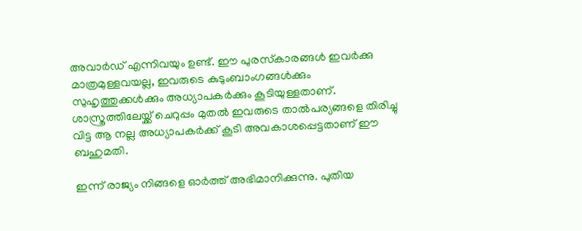അവാര്‍ഡ് എന്നിവയും ഉണ്ട്. ഈ പുരസ്‌കാരങ്ങള്‍ ഇവര്‍ക്കു മാത്രമുള്ളവയല്ല, ഇവരുടെ കുടുംബാംഗങ്ങള്‍ക്കും സുഹൃത്തുക്കള്‍ക്കും അധ്യാപകര്‍ക്കും കൂടിയുള്ളതാണ്. ശാസ്ത്രത്തിലേയ്ക്ക് ചെറുപ്പം മുതല്‍ ഇവരുടെ താല്‍പര്യങ്ങളെ തിരിച്ചു വിട്ട ആ നല്ല അധ്യാപകര്‍ക്ക് കൂടി അവകാശപ്പെട്ടതാണ് ഈ ബഹുമതി.

ഇന്ന് രാജ്യം നിങ്ങളെ ഓര്‍ത്ത് അഭിമാനിക്കുന്നു. പുതിയ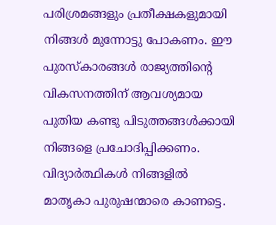പരിശ്രമങ്ങളും പ്രതീക്ഷകളുമായി നിങ്ങള്‍ മുന്നോട്ടു പോകണം. ഈ പുരസ്‌കാരങ്ങള്‍ രാജ്യത്തിന്റെ വികസനത്തിന് ആവശ്യമായ പുതിയ കണ്ടു പിടുത്തങ്ങള്‍ക്കായി നിങ്ങളെ പ്രചോദിപ്പിക്കണം. വിദ്യാര്‍ത്ഥികള്‍ നിങ്ങളില്‍ മാതൃകാ പുരുഷന്മാരെ കാണട്ടെ.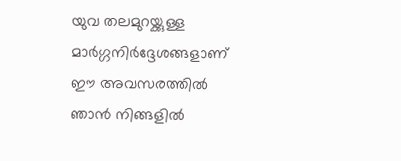യുവ തലമുറയ്ക്കുള്ള മാര്‍ഗ്ഗനിര്‍ദ്ദേശങ്ങളാണ് ഈ അവസരത്തില്‍ ഞാന്‍ നിങ്ങളില്‍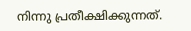നിന്നു പ്രതീക്ഷിക്കുന്നത്.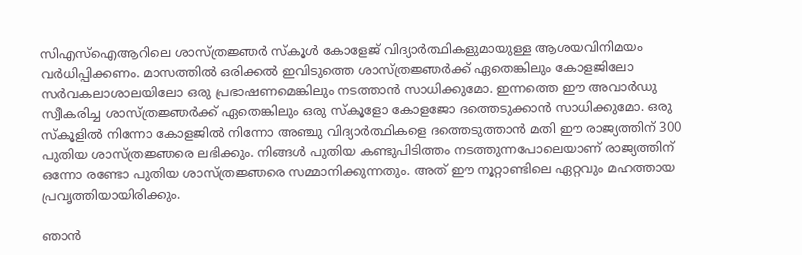സിഎസ്‌ഐആറിലെ ശാസ്ത്രജ്ഞര്‍ സ്‌കൂള്‍ കോളേജ് വിദ്യാര്‍ത്ഥികളുമായുള്ള ആശയവിനിമയം വര്‍ധിപ്പിക്കണം. മാസത്തില്‍ ഒരിക്കല്‍ ഇവിടുത്തെ ശാസ്ത്രജ്ഞര്‍ക്ക് ഏതെങ്കിലും കോളജിലോ സര്‍വകലാശാലയിലോ ഒരു പ്രഭാഷണമെങ്കിലും നടത്താന്‍ സാധിക്കുമോ. ഇന്നത്തെ ഈ അവാര്‍ഡു സ്വീകരിച്ച ശാസ്ത്രജ്ഞര്‍ക്ക് ഏതെങ്കിലും ഒരു സ്‌കൂളോ കോളജോ ദത്തെടുക്കാന്‍ സാധിക്കുമോ. ഒരു സ്‌കൂളില്‍ നിന്നോ കോളജില്‍ നിന്നോ അഞ്ചു വിദ്യാര്‍ത്ഥികളെ ദത്തെടുത്താന്‍ മതി ഈ രാജ്യത്തിന് 300 പുതിയ ശാസ്ത്രജ്ഞരെ ലഭിക്കും. നിങ്ങള്‍ പുതിയ കണ്ടുപിടിത്തം നടത്തുന്നപോലെയാണ് രാജ്യത്തിന് ഒന്നോ രണ്ടോ പുതിയ ശാസ്ത്രജ്ഞരെ സമ്മാനിക്കുന്നതും. അത് ഈ നൂറ്റാണ്ടിലെ ഏറ്റവും മഹത്തായ പ്രവൃത്തിയായിരിക്കും.

ഞാന്‍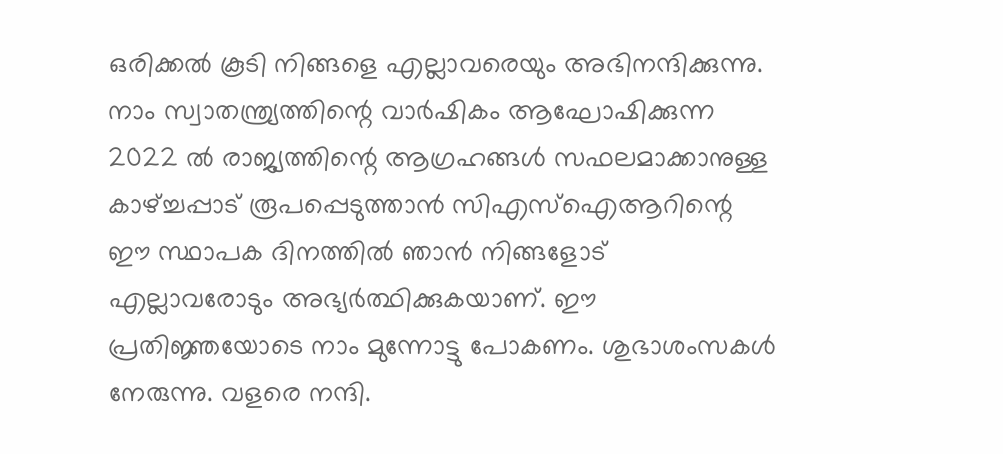ഒരിക്കല്‍ കൂടി നിങ്ങളെ എല്ലാവരെയും അഭിനന്ദിക്കുന്നു. നാം സ്വാതന്ത്ര്യത്തിന്റെ വാര്‍ഷികം ആഘോഷിക്കുന്ന 2022 ല്‍ രാജ്യത്തിന്റെ ആഗ്രഹങ്ങള്‍ സഫലമാക്കാനുള്ള കാഴ്ച്ചപ്പാട് രൂപപ്പെടുത്താന്‍ സിഎസ്‌ഐആറിന്റെ ഈ സ്ഥാപക ദിനത്തില്‍ ഞാന്‍ നിങ്ങളോട് എല്ലാവരോടും അഭ്യര്‍ത്ഥിക്കുകയാണ്. ഈ പ്രതിജ്ഞയോടെ നാം മുന്നോട്ടു പോകണം. ശുഭാശംസകള്‍ നേരുന്നു. വളരെ നന്ദി.